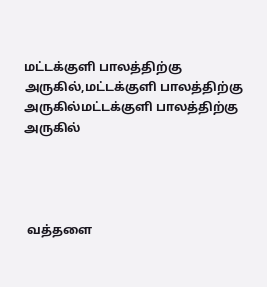மட்டக்குளி பாலத்திற்கு அருகில்,மட்டக்குளி பாலத்திற்கு அருகில்மட்டக்குளி பாலத்திற்கு அருகில்




 வத்தளை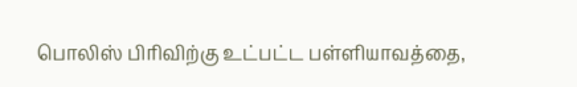பொலிஸ் பிரிவிற்கு உட்பட்ட பள்ளியாவத்தை,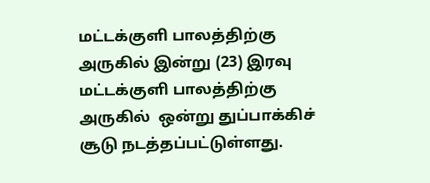மட்டக்குளி பாலத்திற்கு அருகில் இன்று (23) இரவு மட்டக்குளி பாலத்திற்கு அருகில்  ஒன்று துப்பாக்கிச் சூடு நடத்தப்பட்டுள்ளது.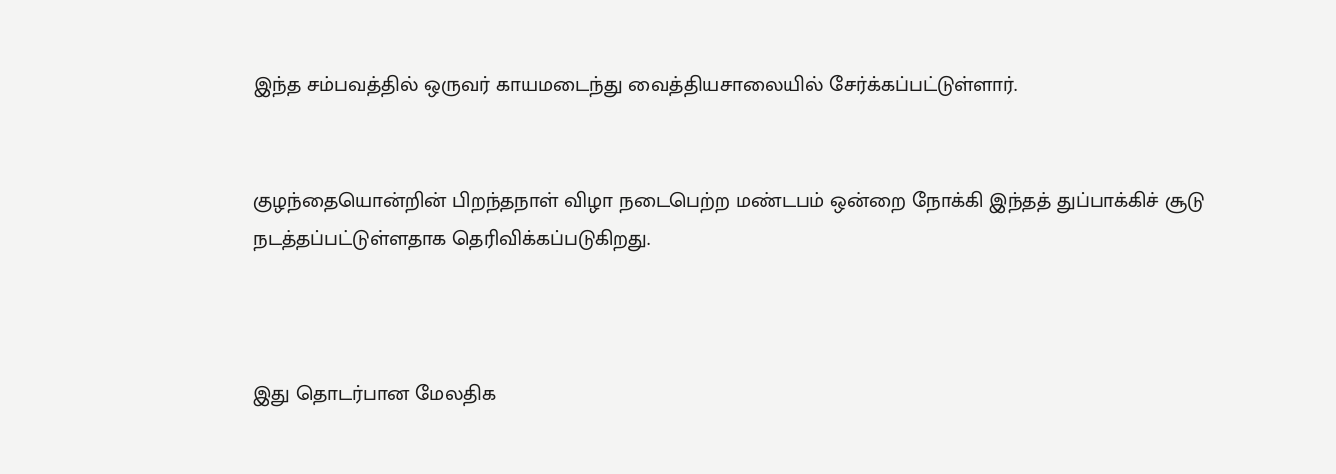இந்த சம்பவத்தில் ஒருவர் காயமடைந்து வைத்தியசாலையில் சேர்க்கப்பட்டுள்ளார்.


குழந்தையொன்றின் பிறந்தநாள் விழா நடைபெற்ற மண்டபம் ஒன்றை நோக்கி இந்தத் துப்பாக்கிச் சூடு நடத்தப்பட்டுள்ளதாக தெரிவிக்கப்படுகிறது.



இது தொடர்பான மேலதிக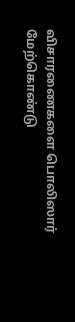விசாரணைகளை பொலிஸார் மேற்கொண்டு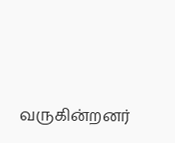வருகின்றனர்